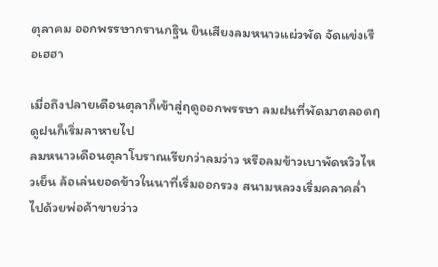ตุลาคม ออกพรรษากรานกฐิน ยินเสียงลมหนาวแผ่วพัด จัดแข่งเรือเฮฮา

เมื่อถึงปลายเดือนตุลาก็เข้าสู่ฤดูออกพรรษา ลมฝนที่พัดมาตลอดฤดูฝนก็เริ่มลาหายไป
ลมหนาวเดือนตุลาโบราณเรียกว่าลมว่าว หรือลมข้าวเบาพัดหวิวไหวเย็น ล้อเล่นยอดข้าวในนาที่เริ่มออกรวง สนามหลวงเริ่มคลาคล่ำไปด้วยพ่อค้าขายว่าว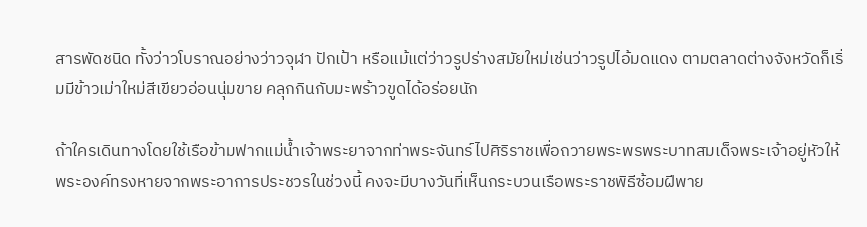สารพัดชนิด ทั้งว่าวโบราณอย่างว่าวจุฬา ปักเป้า หรือแม้แต่ว่าวรูปร่างสมัยใหม่เช่นว่าวรูปไอ้มดแดง ตามตลาดต่างจังหวัดก็เริ่มมีข้าวเม่าใหม่สีเขียวอ่อนนุ่มขาย คลุกกินกับมะพร้าวขูดได้อร่อยนัก

ถ้าใครเดินทางโดยใช้เรือข้ามฟากแม่น้ำเจ้าพระยาจากท่าพระจันทร์ไปศิริราชเพื่อถวายพระพรพระบาทสมเด็จพระเจ้าอยู่หัวให้พระองค์ทรงหายจากพระอาการประชวรในช่วงนี้ คงจะมีบางวันที่เห็นกระบวนเรือพระราชพิธีซ้อมฝีพาย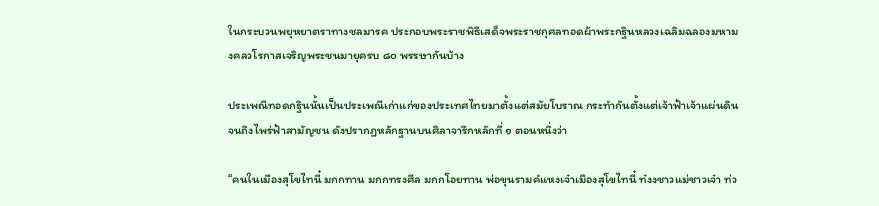ในกระบวนพยุหยาตราทางชลมารค ประกอบพระราชพิธีเสด็จพระราชกุศลทอดผ้าพระกฐินหลวงเฉลิมฉลองมหามงคลวโรกาสเจริญพระชนมายุครบ ๘๐ พรรษากันบ้าง

ประเพณีทอดกฐินนั้นเป็นประเพณีเก่าแก่ของประเทศไทยมาตั้งแต่สมัยโบราณ กระทำกันตั้งแต่เจ้าฟ้าเจ้าแผ่นดินจนถึงไพร่ฟ้าสามัญชน ดังปรากฏหลักฐานบนศิลาจารึกหลักที่ ๑ ตอนหนึ่งว่า

“คนในเมืองสุโขไทนี๋ มกกทาน มกกทรงศีล มกกโอยทาน พ่อขุนรามคํแหงเจ๋าเมืองสุโขไทนี๋ ท๋งงชาวแม่ชาวเจ๋า ท่ว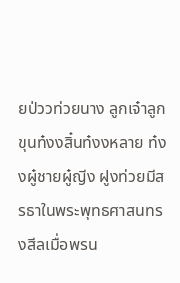ยป่ววท่วยนาง ลูกเจ๋าลูกขุนท๋งงสิ๋นท๋งงหลาย ท๋งงผู๋ชายผู๋ญีง ฝูงท่วยมีสรธาในพระพุทธศาสนทรงสีลเมื่อพรน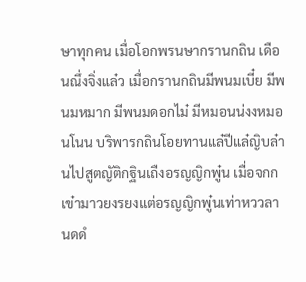ษาทุกคน เมื่อโอกพรนษากรานกถิน เดือนณึ่งจิ่งแล๋ว เมื่อกรานกถินมีพนมเบี๋ย มีพนมหมาก มีพนมดอกไม๋ มีหมอนน่งงหมอนโนน บริพารกถินโอยทานแล๋ปีแล๋ญิบล๋านไปสูตญัติกฐินเถืงอรญญิกพู๋น เมื่อจกกเข๋ามาวยงรยงแต่อรญญิกพู๋นเท่าหววลานดดํ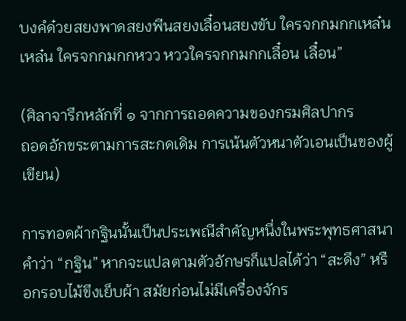บงคํด๋วยสยงพาดสยงพีนสยงเลื๋อนสยงขับ ใครจกกมกกเหล๋นเหล๋น ใครจกกมกกหวว หววใครจกกมกกเลื๋อน เลื๋อน”

(ศิลาจารึกหลักที่ ๑ จากการถอดความของกรมศิลปากร
ถอดอักขระตามการสะกดเดิม การเน้นตัวหนาตัวเอนเป็นของผู้เขียน)

การทอดผ้ากฐินนั้นเป็นประเพณีสำคัญหนึ่งในพระพุทธศาสนา คำว่า “กฐิน” หากจะแปลตามตัวอักษรก็แปลได้ว่า “สะดึง” หรือกรอบไม้ขึงเย็บผ้า สมัยก่อนไม่มีเครื่องจักร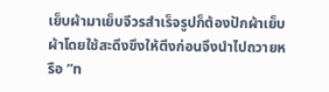เย็บผ้ามาเย็บจีวรสำเร็จรูปก็ต้องปักผ้าเย็บผ้าโดยใช้สะดึงขึงให้ตึงก่อนจึงนำไปถวายหรือ “ท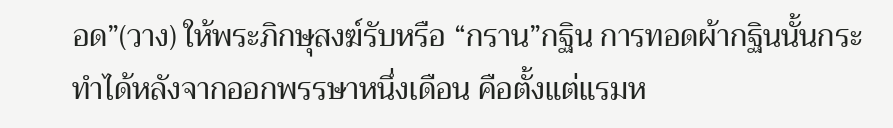อด”(วาง) ให้พระภิกษุสงฆ์รับหรือ “กราน”กฐิน การทอดผ้ากฐินนั้นกระทำได้หลังจากออกพรรษาหนึ่งเดือน คือตั้งแต่แรมห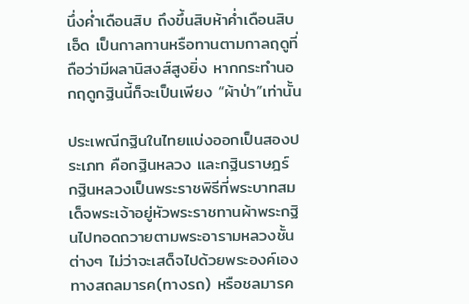นึ่งค่ำเดือนสิบ ถึงขึ้นสิบห้าค่ำเดือนสิบเอ็ด เป็นกาลทานหรือทานตามกาลฤดูที่ถือว่ามีผลานิสงส์สูงยิ่ง หากกระทำนอกฤดูกฐินนี้ก็จะเป็นเพียง “ผ้าป่า”เท่านั้น

ประเพณีกฐินในไทยแบ่งออกเป็นสองประเภท คือกฐินหลวง และกฐินราษฎร์ กฐินหลวงเป็นพระราชพิธีที่พระบาทสมเด็จพระเจ้าอยู่หัวพระราชทานผ้าพระกฐินไปทอดถวายตามพระอารามหลวงชั้นต่างๆ ไม่ว่าจะเสด็จไปด้วยพระองค์เองทางสถลมารค(ทางรถ) หรือชลมารค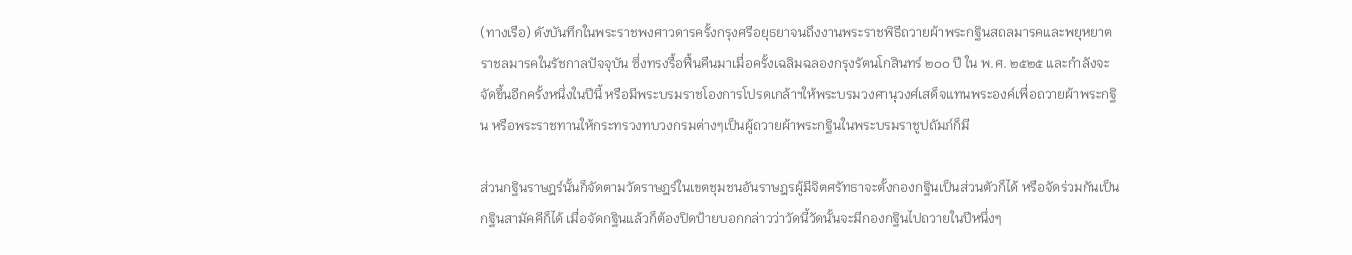(ทางเรือ) ดังบันทึกในพระราชพงศาวดารครั้งกรุงศรีอยุธยาจนถึงงานพระราชพิธีถวายผ้าพระกฐินสถลมารคและพยุหยาตราชลมารคในรัชกาลปัจจุบัน ซึ่งทรงรื้อฟื้นคืนมาเมื่อครั้งเฉลิมฉลองกรุงรัตนโกสินทร์ ๒๐๐ ปี ใน พ.ศ. ๒๕๒๕ และกำลังจะจัดขึ้นอีกครั้งหนึ่งในปีนี้ หรือมีพระบรมราชโองการโปรดเกล้าฯให้พระบรมวงศานุวงศ์เสด็จแทนพระองค์เพื่อถวายผ้าพระกฐิน หรือพระราชทานให้กระทรวงทบวงกรมต่างๆเป็นผู้ถวายผ้าพระกฐินในพระบรมราชูปถัมภ์ก็มี

ส่วนกฐินราษฎร์นั้นก็จัดตามวัดราษฎร์ในเขตชุมชนอันราษฎรผู้มีจิตศรัทธาจะตั้งกองกฐินเป็นส่วนตัวก็ได้ หรือจัดร่วมกันเป็นกฐินสามัคคีก็ได้ เมื่อจัดกฐินแล้วก็ต้องปิดป้ายบอกกล่าวว่าวัดนี้วัดนั้นจะมีกองกฐินไปถวายในปีหนึ่งๆ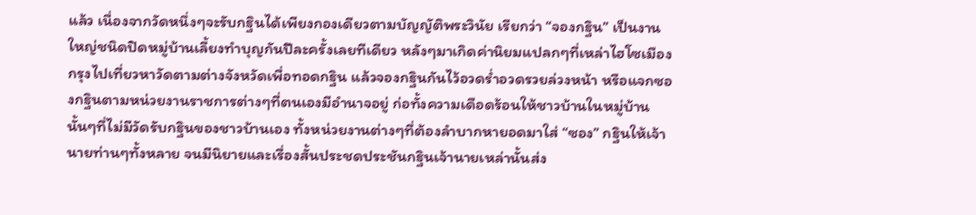แล้ว เนื่องจากวัดหนึ่งๆจะรับกฐินได้เพียงกองเดียวตามบัญญัติพระวินัย เรียกว่า “จองกฐิน” เป็นงานใหญ่ชนิดปิดหมู่บ้านเลี้ยงทำบุญกันปีละครั้งเลยทีเดียว หลังๆมาเกิดค่านิยมแปลกๆที่เหล่าไฮโซเมืองกรุงไปเที่ยวหาวัดตามต่างจังหวัดเพื่อทอดกฐิน แล้วจองกฐินกันไว้อวดร่ำอวดรวยล่วงหน้า หรือแจกซองกฐินตามหน่วยงานราชการต่างๆที่ตนเองมีอำนาจอยู่ ก่อทั้งความเดือดร้อนให้ชาวบ้านในหมู่บ้านนั้นๆที่ไม่มีวัดรับกฐินของชาวบ้านเอง ทั้งหน่วยงานต่างๆที่ต้องลำบากหายอดมาใส่ “ซอง” กฐินให้เจ้านายท่านๆทั้งหลาย จนมีนิยายและเรื่องสั้นประชดประชันกฐินเจ้านายเหล่านั้นส่ง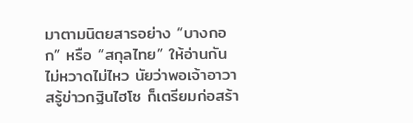มาตามนิตยสารอย่าง “บางกอก” หรือ “สกุลไทย” ให้อ่านกันไม่หวาดไม่ไหว นัยว่าพอเจ้าอาวาสรู้ข่าวกฐินไฮโซ ก็เตรียมก่อสร้า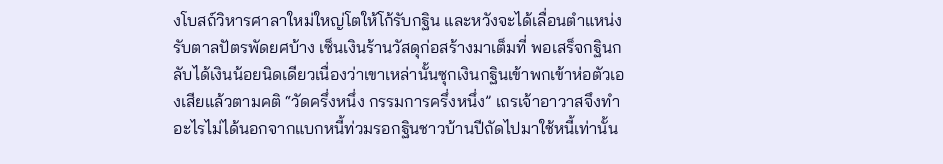งโบสถ์วิหารศาลาใหม่ใหญ่โตให้โก้รับกฐิน และหวังจะได้เลื่อนตำแหน่งรับตาลปัตรพัดยศบ้าง เซ็นเงินร้านวัสดุก่อสร้างมาเต็มที่ พอเสร็จกฐินกลับได้เงินน้อยนิดเดียวเนื่องว่าเขาเหล่านั้นซุกเงินกฐินเข้าพกเข้าห่อตัวเองเสียแล้วตามคติ “วัดครึ่งหนึ่ง กรรมการครึ่งหนึ่ง” เถรเจ้าอาวาสจึงทำอะไรไม่ได้นอกจากแบกหนี้ท่วมรอกฐินชาวบ้านปีถัดไปมาใช้หนี้เท่านั้น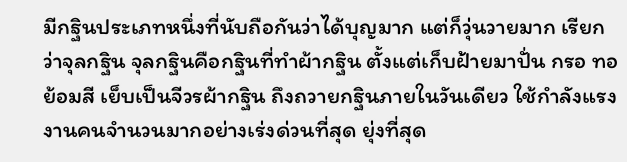มีกฐินประเภทหนึ่งที่นับถือกันว่าได้บุญมาก แต่ก็วุ่นวายมาก เรียกว่าจุลกฐิน จุลกฐินคือกฐินที่ทำผ้ากฐิน ตั้งแต่เก็บฝ้ายมาปั่น กรอ ทอ ย้อมสี เย็บเป็นจีวรผ้ากฐิน ถึงถวายกฐินภายในวันเดียว ใช้กำลังแรงงานคนจำนวนมากอย่างเร่งด่วนที่สุด ยุ่งที่สุด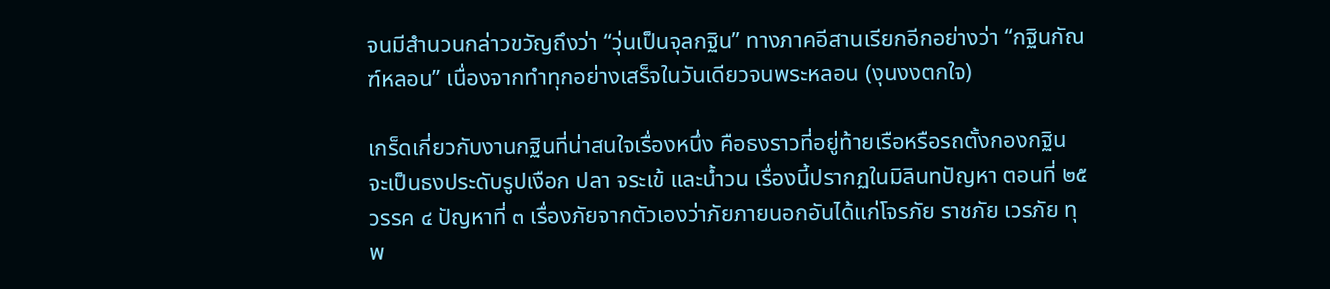จนมีสำนวนกล่าวขวัญถึงว่า “วุ่นเป็นจุลกฐิน” ทางภาคอีสานเรียกอีกอย่างว่า “กฐินกัณฑ์หลอน” เนื่องจากทำทุกอย่างเสร็จในวันเดียวจนพระหลอน (งุนงงตกใจ)

เกร็ดเกี่ยวกับงานกฐินที่น่าสนใจเรื่องหนึ่ง คือธงราวที่อยู่ท้ายเรือหรือรถตั้งกองกฐิน จะเป็นธงประดับรูปเงือก ปลา จระเข้ และน้ำวน เรื่องนี้ปรากฏในมิลินทปัญหา ตอนที่ ๒๕ วรรค ๔ ปัญหาที่ ๓ เรื่องภัยจากตัวเองว่าภัยภายนอกอันได้แก่โจรภัย ราชภัย เวรภัย ทุพ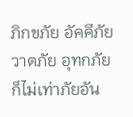ภิกขภัย อัคคีภัย วาตภัย อุทกภัย ก็ไม่เท่าภัยอัน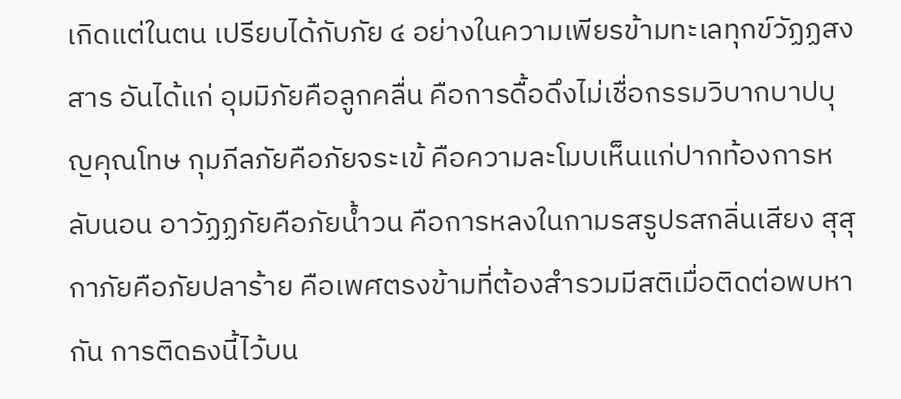เกิดแต่ในตน เปรียบได้กับภัย ๔ อย่างในความเพียรข้ามทะเลทุกข์วัฏฏสงสาร อันได้แก่ อุมมิภัยคือลูกคลื่น คือการดื้อดึงไม่เชื่อกรรมวิบากบาปบุญคุณโทษ กุมภีลภัยคือภัยจระเข้ คือความละโมบเห็นแก่ปากท้องการหลับนอน อาวัฏฏภัยคือภัยน้ำวน คือการหลงในกามรสรูปรสกลิ่นเสียง สุสุกาภัยคือภัยปลาร้าย คือเพศตรงข้ามที่ต้องสำรวมมีสติเมื่อติดต่อพบหากัน การติดธงนี้ไว้บน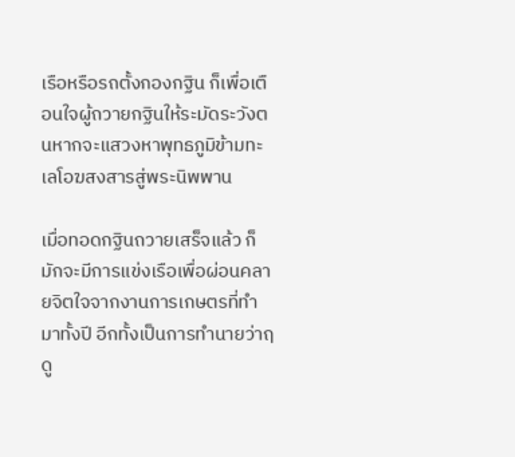เรือหรือรถตั้งกองกฐิน ก็เพื่อเตือนใจผู้ถวายกฐินให้ระมัดระวังตนหากจะแสวงหาพุทธภูมิข้ามทะเลโอฆสงสารสู่พระนิพพาน

เมื่อทอดกฐินถวายเสร็จแล้ว ก็มักจะมีการแข่งเรือเพื่อผ่อนคลายจิตใจจากงานการเกษตรที่ทำมาทั้งปี อีกทั้งเป็นการทำนายว่าฤดู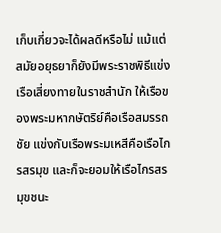เก็บเกี่ยวจะได้ผลดีหรือไม่ แม้แต่สมัยอยุธยาก็ยังมีพระราชพิธีแข่งเรือเสี่ยงทายในราชสำนัก ให้เรือของพระมหากษัตริย์คือเรือสมรรถชัย แข่งกับเรือพระมเหสีคือเรือไกรสรมุข และก็จะยอมให้เรือไกรสรมุขชนะ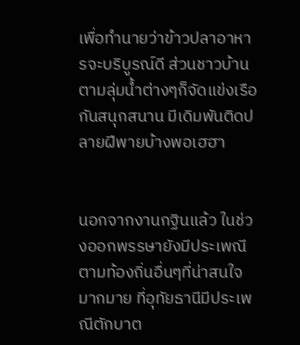เพื่อทำนายว่าข้าวปลาอาหารจะบริบูรณ์ดี ส่วนชาวบ้านตามลุ่มน้ำต่างๆก็จัดแข่งเรือกันสนุกสนาน มีเดิมพันติดปลายฝีพายบ้างพอเฮฮา


นอกจากงานกฐินแล้ว ในช่วงออกพรรษายังมีประเพณีตามท้องถิ่นอื่นๆที่น่าสนใจมากมาย ที่อุทัยธานีมีประเพณีตักบาต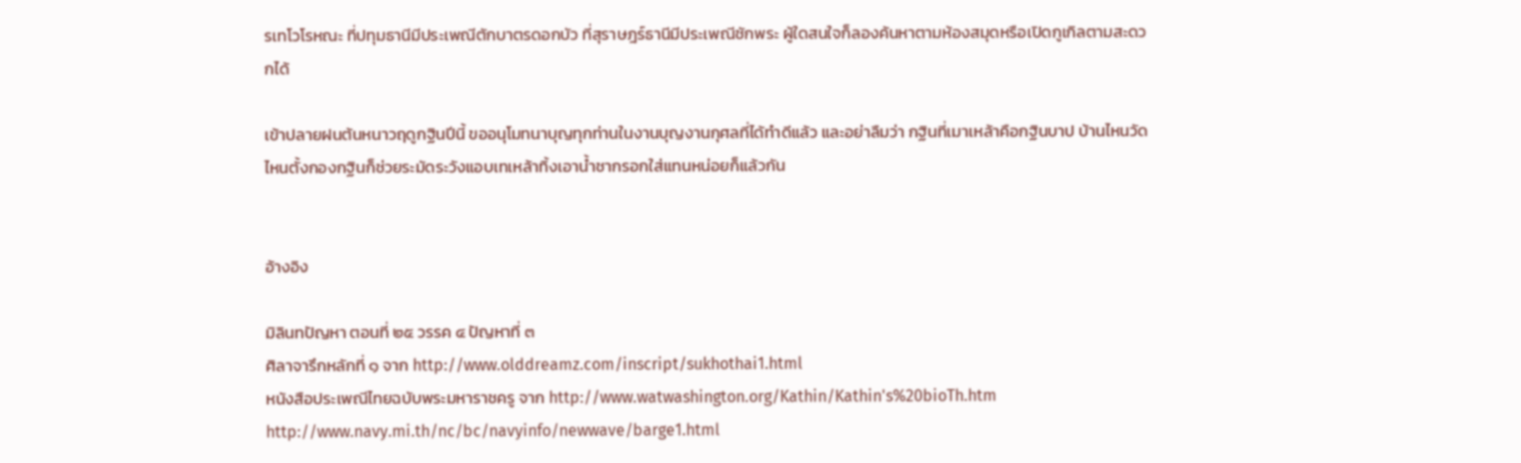รเทโวโรหณะ ที่ปทุมธานีมีประเพณีตักบาตรดอกบัว ที่สุราษฎร์ธานีมีประเพณีชักพระ ผู้ใดสนใจก็ลองค้นหาตามห้องสมุดหรือเปิดกูเกิลตามสะดวกได้

เข้าปลายฝนต้นหนาวฤดูกฐินปีนี้ ขออนุโมทนาบุญทุกท่านในงานบุญงานกุศลที่ได้ทำดีแล้ว และอย่าลืมว่า กฐินที่เมาเหล้าคือกฐินบาป บ้านไหนวัดไหนตั้งกองกฐินก็ช่วยระมัดระวังแอบเทเหล้าทิ้งเอาน้ำชากรอกใส่แทนหน่อยก็แล้วกัน


อ้างอิง

มิลินทปัญหา ตอนที่ ๒๕ วรรค ๔ ปัญหาที่ ๓
ศิลาจารึกหลักที่ ๑ จาก http://www.olddreamz.com/inscript/sukhothai1.html
หนังสือประเพณีไทยฉบับพระมหาราชครู จาก http://www.watwashington.org/Kathin/Kathin's%20bioTh.htm
http://www.navy.mi.th/nc/bc/navyinfo/newwave/barge1.html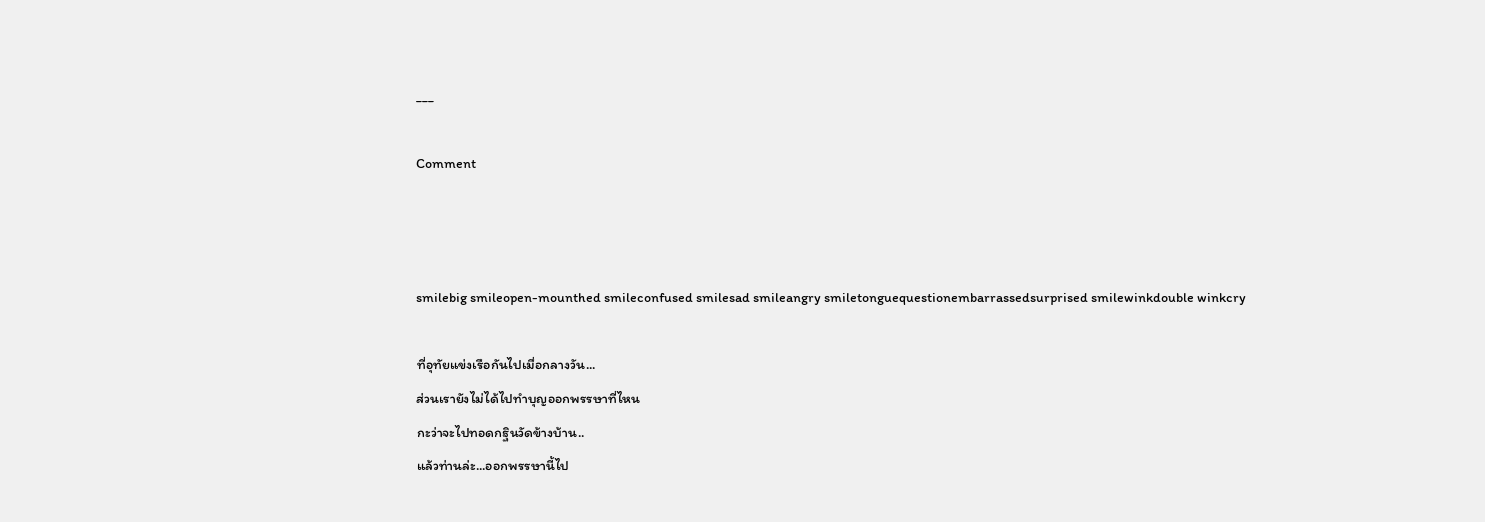___

Comment



smilebig smileopen-mounthed smileconfused smilesad smileangry smiletonguequestionembarrassedsurprised smilewinkdouble winkcry

ที่อุทัยแข่งเรือกันไปเมื่อกลางวัน...
ส่วนเรายังไม่ได้ไปทำบุญออกพรรษาที่ไหน
กะว่าจะไปทอดกฐินวัดข้างบ้าน..
แล้วท่านล่ะ...ออกพรรษานี้ไป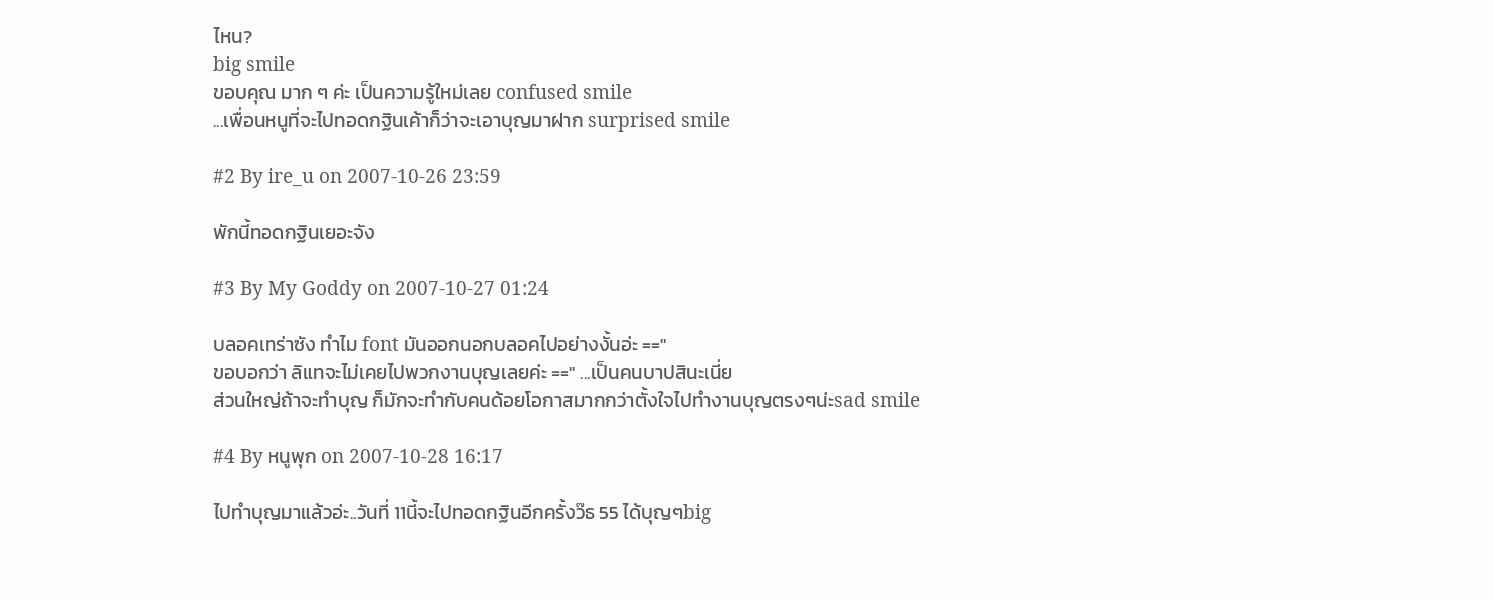ไหน?
big smile
ขอบคุณ มาก ๆ ค่ะ เป็นความรู้ใหม่เลย confused smile
...เพื่อนหนูที่จะไปทอดกฐินเค้าก็ว่าจะเอาบุญมาฝาก surprised smile

#2 By ire_u on 2007-10-26 23:59

พักนี้ทอดกฐินเยอะจัง

#3 By My Goddy on 2007-10-27 01:24

บลอคเทร่าซัง ทำไม font มันออกนอกบลอคไปอย่างงั้นอ่ะ =="
ขอบอกว่า ลิแทจะไม่เคยไปพวกงานบุญเลยค่ะ ==" ...เป็นคนบาปสินะเนี่ย
ส่วนใหญ่ถ้าจะทำบุญ ก็มักจะทำกับคนด้อยโอกาสมากกว่าตั้งใจไปทำงานบุญตรงๆน่ะsad smile

#4 By หนูพุก on 2007-10-28 16:17

ไปทำบุญมาแล้วอ่ะ..วันที่ 11นี้จะไปทอดกฐินอีกครั้งว๊ธ 55 ได้บุญๆbig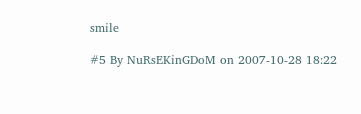smile

#5 By NuRsEKinGDoM on 2007-10-28 18:22